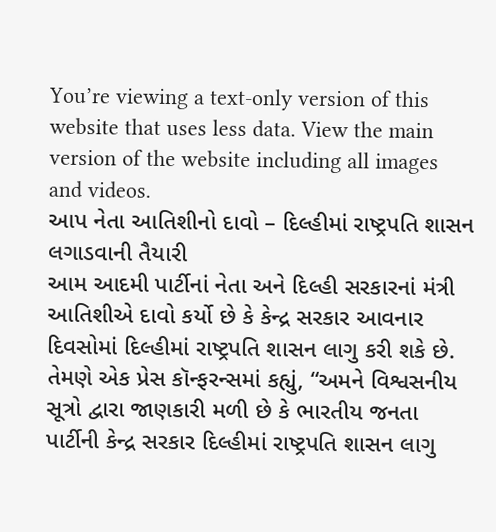You’re viewing a text-only version of this website that uses less data. View the main version of the website including all images and videos.
આપ નેતા આતિશીનો દાવો – દિલ્હીમાં રાષ્ટ્રપતિ શાસન લગાડવાની તૈયારી
આમ આદમી પાર્ટીનાં નેતા અને દિલ્હી સરકારનાં મંત્રી આતિશીએ દાવો કર્યો છે કે કેન્દ્ર સરકાર આવનાર દિવસોમાં દિલ્હીમાં રાષ્ટ્રપતિ શાસન લાગુ કરી શકે છે.
તેમણે એક પ્રેસ કૉન્ફરન્સમાં કહ્યું, “અમને વિશ્વસનીય સૂત્રો દ્વારા જાણકારી મળી છે કે ભારતીય જનતા પાર્ટીની કેન્દ્ર સરકાર દિલ્હીમાં રાષ્ટ્રપતિ શાસન લાગુ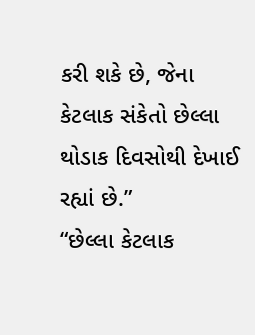કરી શકે છે, જેના કેટલાક સંકેતો છેલ્લા થોડાક દિવસોથી દેખાઈ રહ્યાં છે.”
“છેલ્લા કેટલાક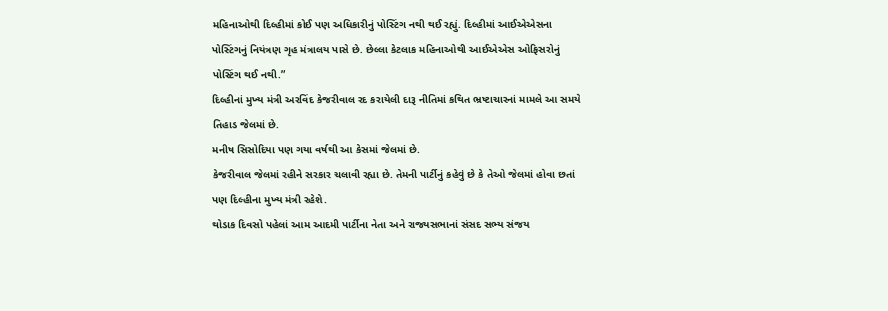મહિનાઓથી દિલ્હીમાં કોઈ પણ અધિકારીનું પોસ્ટિંગ નથી થઈ રહ્યું. દિલ્હીમાં આઈએએસના પોસ્ટિંગનું નિયંત્રણ ગૃહ મંત્રાલય પાસે છે. છેલ્લા કેટલાક મહિનાઓથી આઈએએસ ઓફિસરોનું પોસ્ટિંગ થઈ નથી.”
દિલ્હીનાં મુખ્ય મંત્રી અરવિંદ કેજરીવાલ રદ કરાયેલી દારૂ નીતિમાં કથિત ભ્રષ્ટાચારનાં મામલે આ સમયે તિહાડ જેલમાં છે.
મનીષ સિસોદિયા પણ ગયા વર્ષથી આ કેસમાં જેલમાં છે.
કેજરીવાલ જેલમાં રહીને સરકાર ચલાવી રહ્યા છે. તેમની પાર્ટીનું કહેવું છે કે તેઓ જેલમાં હોવા છતાં પણ દિલ્હીના મુખ્ય મંત્રી રહેશે.
થોડાક દિવસો પહેલાં આમ આદમી પાર્ટીના નેતા અને રાજ્યસભાનાં સંસદ સભ્ય સંજય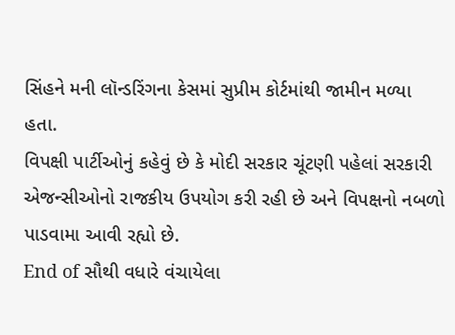સિંહને મની લૉન્ડરિંગના કેસમાં સુપ્રીમ કોર્ટમાંથી જામીન મળ્યા હતા.
વિપક્ષી પાર્ટીઓનું કહેવું છે કે મોદી સરકાર ચૂંટણી પહેલાં સરકારી એજન્સીઓનો રાજકીય ઉપયોગ કરી રહી છે અને વિપક્ષનો નબળો પાડવામા આવી રહ્યો છે.
End of સૌથી વધારે વંચાયેલા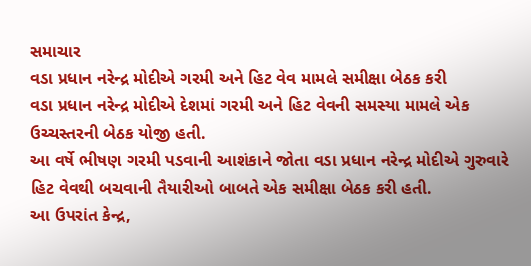સમાચાર
વડા પ્રધાન નરેન્દ્ર મોદીએ ગરમી અને હિટ વેવ મામલે સમીક્ષા બેઠક કરી
વડા પ્રધાન નરેન્દ્ર મોદીએ દેશમાં ગરમી અને હિટ વેવની સમસ્યા મામલે એક ઉચ્ચસ્તરની બેઠક યોજી હતી.
આ વર્ષે ભીષણ ગરમી પડવાની આશંકાને જોતા વડા પ્રધાન નરેન્દ્ર મોદીએ ગુરુવારે હિટ વેવથી બચવાની તૈયારીઓ બાબતે એક સમીક્ષા બેઠક કરી હતી.
આ ઉપરાંત કેન્દ્ર,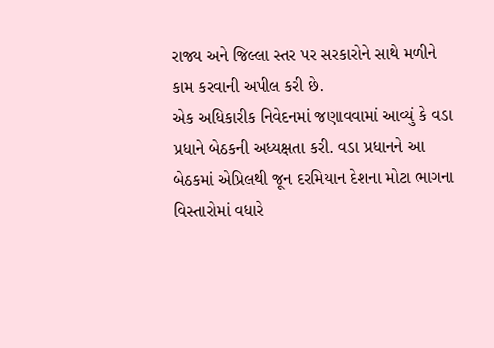રાજ્ય અને જિલ્લા સ્તર પર સરકારોને સાથે મળીને કામ કરવાની અપીલ કરી છે.
એક અધિકારીક નિવેદનમાં જણાવવામાં આવ્યું કે વડા પ્રધાને બેઠકની અધ્યક્ષતા કરી. વડા પ્રધાનને આ બેઠકમાં એપ્રિલથી જૂન દરમિયાન દેશના મોટા ભાગના વિસ્તારોમાં વધારે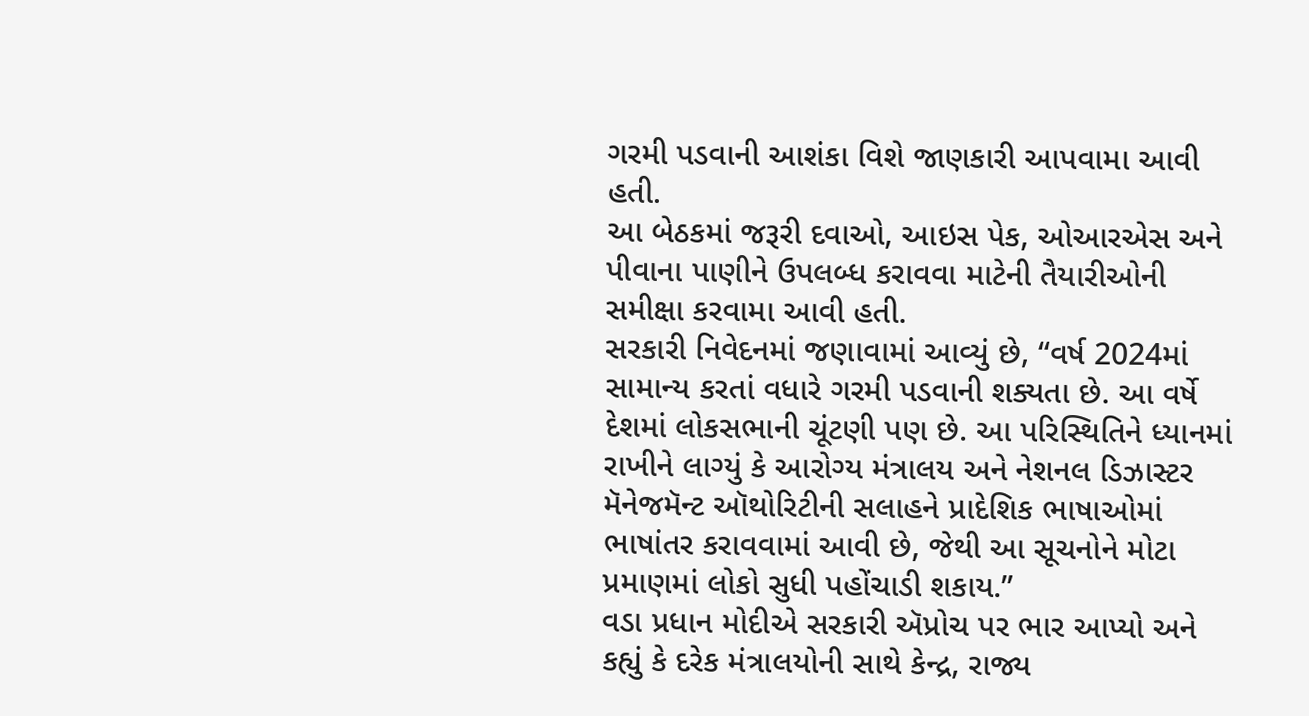ગરમી પડવાની આશંકા વિશે જાણકારી આપવામા આવી હતી.
આ બેઠકમાં જરૂરી દવાઓ, આઇસ પેક, ઓઆરએસ અને પીવાના પાણીને ઉપલબ્ધ કરાવવા માટેની તૈયારીઓની સમીક્ષા કરવામા આવી હતી.
સરકારી નિવેદનમાં જણાવામાં આવ્યું છે, “વર્ષ 2024માં સામાન્ય કરતાં વધારે ગરમી પડવાની શક્યતા છે. આ વર્ષે દેશમાં લોકસભાની ચૂંટણી પણ છે. આ પરિસ્થિતિને ધ્યાનમાં રાખીને લાગ્યું કે આરોગ્ય મંત્રાલય અને નેશનલ ડિઝાસ્ટર મૅનેજમૅન્ટ ઑથોરિટીની સલાહને પ્રાદેશિક ભાષાઓમાં ભાષાંતર કરાવવામાં આવી છે, જેથી આ સૂચનોને મોટા પ્રમાણમાં લોકો સુધી પહોંચાડી શકાય.”
વડા પ્રધાન મોદીએ સરકારી ઍપ્રોચ પર ભાર આપ્યો અને કહ્યું કે દરેક મંત્રાલયોની સાથે કેન્દ્ર, રાજ્ય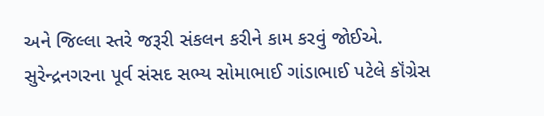અને જિલ્લા સ્તરે જરૂરી સંકલન કરીને કામ કરવું જોઈએ.
સુરેન્દ્રનગરના પૂર્વ સંસદ સભ્ય સોમાભાઈ ગાંડાભાઈ પટેલે કૉંગ્રેસ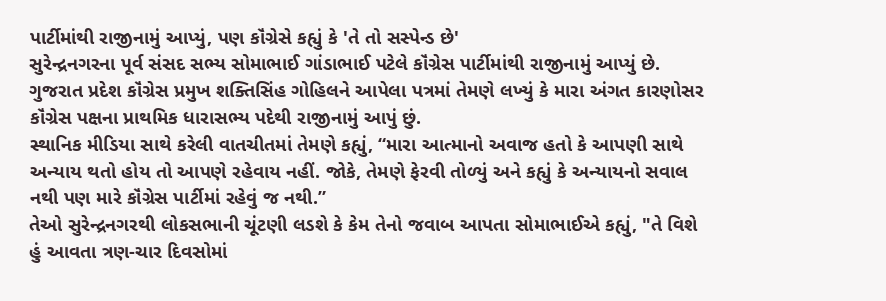પાર્ટીમાંથી રાજીનામું આપ્યું, પણ કૉંગ્રેસે કહ્યું કે 'તે તો સસ્પેન્ડ છે'
સુરેન્દ્રનગરના પૂર્વ સંસદ સભ્ય સોમાભાઈ ગાંડાભાઈ પટેલે કૉંગ્રેસ પાર્ટીમાંથી રાજીનામું આપ્યું છે.
ગુજરાત પ્રદેશ કૉંગ્રેસ પ્રમુખ શક્તિસિંહ ગોહિલને આપેલા પત્રમાં તેમણે લખ્યું કે મારા અંગત કારણોસર કૉંગ્રેસ પક્ષના પ્રાથમિક ધારાસભ્ય પદેથી રાજીનામું આપું છું.
સ્થાનિક મીડિયા સાથે કરેલી વાતચીતમાં તેમણે કહ્યું, “મારા આત્માનો અવાજ હતો કે આપણી સાથે અન્યાય થતો હોય તો આપણે રહેવાય નહીં. જોકે, તેમણે ફેરવી તોળ્યું અને કહ્યું કે અન્યાયનો સવાલ નથી પણ મારે કૉંગ્રેસ પાર્ટીમાં રહેવું જ નથી.”
તેઓ સુરેન્દ્રનગરથી લોકસભાની ચૂંટણી લડશે કે કેમ તેનો જવાબ આપતા સોમાભાઈએ કહ્યું, "તે વિશે હું આવતા ત્રણ-ચાર દિવસોમાં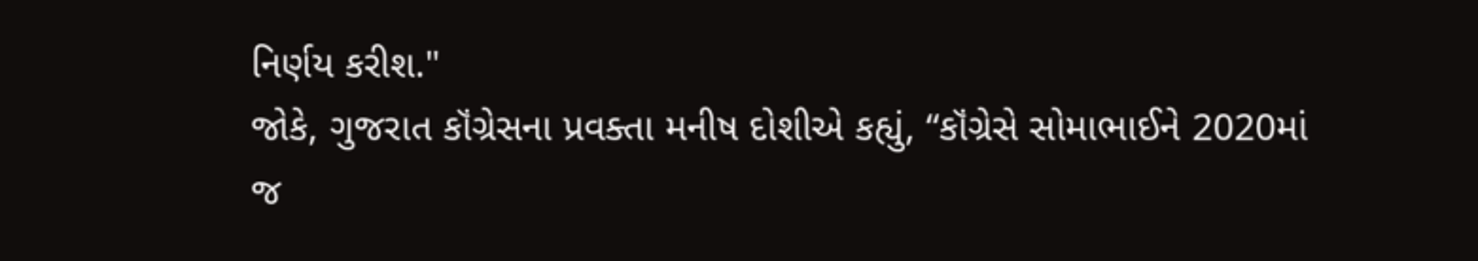નિર્ણય કરીશ."
જોકે, ગુજરાત કૉંગ્રેસના પ્રવક્તા મનીષ દોશીએ કહ્યું, “કૉંગ્રેસે સોમાભાઈને 2020માં જ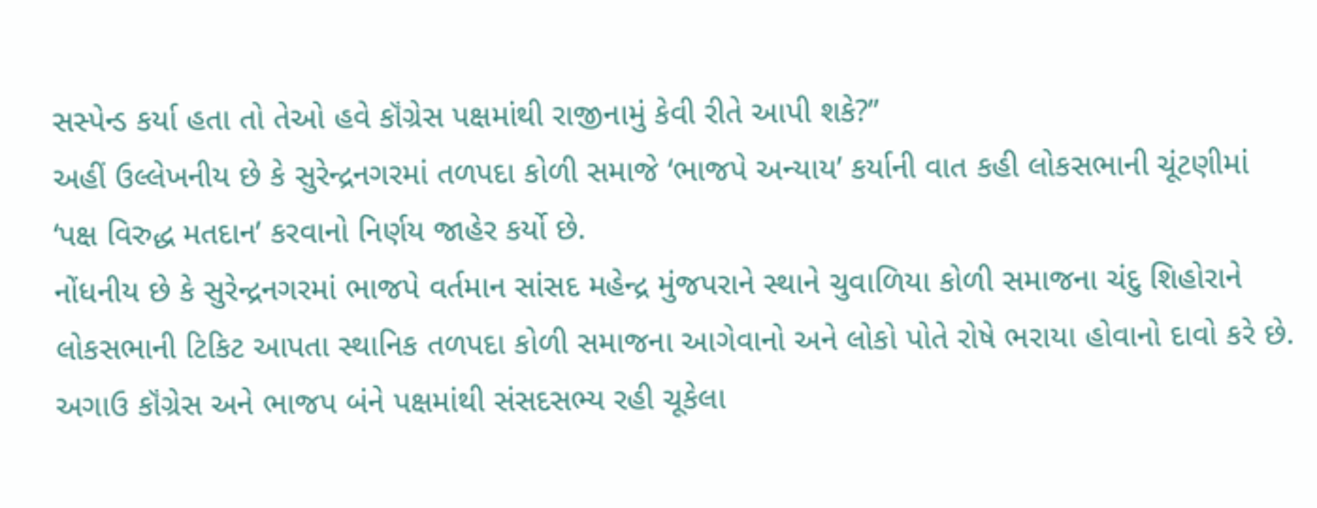સસ્પેન્ડ કર્યા હતા તો તેઓ હવે કૉંગ્રેસ પક્ષમાંથી રાજીનામું કેવી રીતે આપી શકે?”
અહીં ઉલ્લેખનીય છે કે સુરેન્દ્રનગરમાં તળપદા કોળી સમાજે ‘ભાજપે અન્યાય’ કર્યાની વાત કહી લોકસભાની ચૂંટણીમાં ‘પક્ષ વિરુદ્ધ મતદાન’ કરવાનો નિર્ણય જાહેર કર્યો છે.
નોંધનીય છે કે સુરેન્દ્રનગરમાં ભાજપે વર્તમાન સાંસદ મહેન્દ્ર મુંજપરાને સ્થાને ચુવાળિયા કોળી સમાજના ચંદુ શિહોરાને લોકસભાની ટિકિટ આપતા સ્થાનિક તળપદા કોળી સમાજના આગેવાનો અને લોકો પોતે રોષે ભરાયા હોવાનો દાવો કરે છે.
અગાઉ કૉંગ્રેસ અને ભાજપ બંને પક્ષમાંથી સંસદસભ્ય રહી ચૂકેલા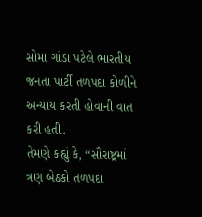સોમા ગાંડા પટેલે ભારતીય જનતા પાર્ટી તળપદા કોળીને અન્યાય કરતી હોવાની વાત કરી હતી.
તેમણે કહ્યું કે, “સૌરાષ્ટ્રમાં ત્રણ બેઠકો તળપદા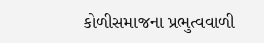કોળીસમાજના પ્રભુત્વવાળી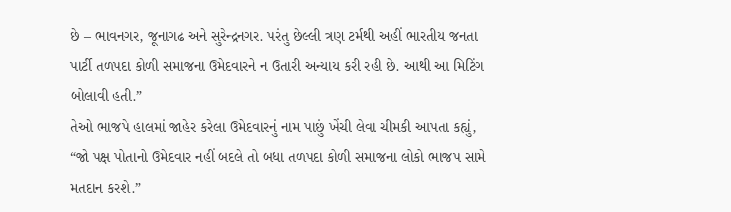છે – ભાવનગર, જૂનાગઢ અને સુરેન્દ્રનગર. પરંતુ છેલ્લી ત્રણ ટર્મથી અહીં ભારતીય જનતા પાર્ટી તળપદા કોળી સમાજના ઉમેદવારને ન ઉતારી અન્યાય કરી રહી છે. આથી આ મિટિંગ બોલાવી હતી.”
તેઓ ભાજપે હાલમાં જાહેર કરેલા ઉમેદવારનું નામ પાછું ખેંચી લેવા ચીમકી આપતા કહ્યું, “જો પક્ષ પોતાનો ઉમેદવાર નહીં બદલે તો બધા તળપદા કોળી સમાજના લોકો ભાજપ સામે મતદાન કરશે.”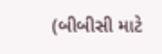(બીબીસી માટે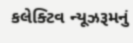કલેક્ટિવ ન્યૂઝરૂમનું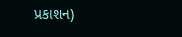પ્રકાશન)